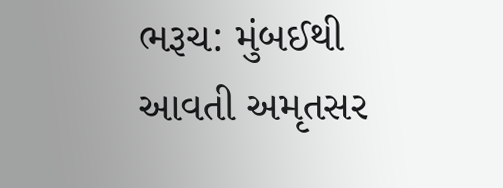ભરૂચ: મુંબઈથી આવતી અમૃતસર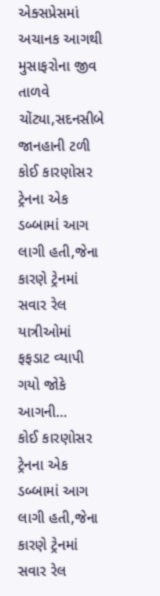એક્સપ્રેસમાં અચાનક આગથી મુસાફરોના જીવ તાળવે ચોંટ્યા,સદનસીબે જાનહાની ટળી
કોઈ કારણોસર ટ્રેનના એક ડબ્બામાં આગ લાગી હતી,જેના કારણે ટ્રેનમાં સવાર રેલ યાત્રીઓમાં ફફડાટ વ્યાપી ગયો જોકે આગની…
કોઈ કારણોસર ટ્રેનના એક ડબ્બામાં આગ લાગી હતી,જેના કારણે ટ્રેનમાં સવાર રેલ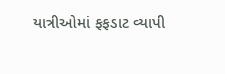યાત્રીઓમાં ફફડાટ વ્યાપી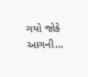ગયો જોકે આગની…